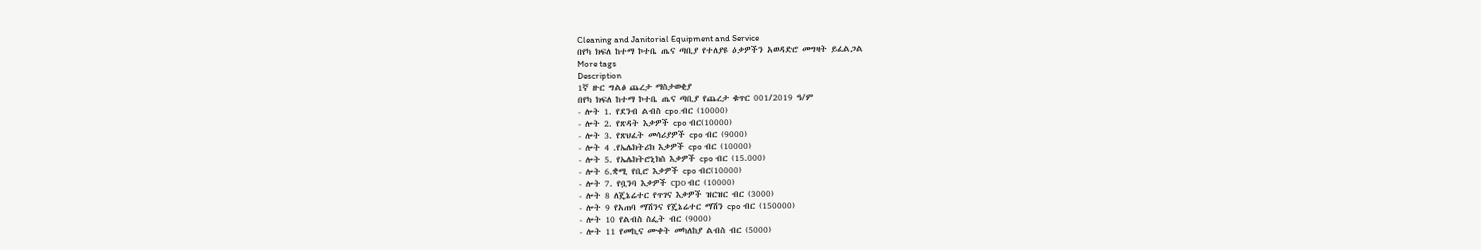Cleaning and Janitorial Equipment and Service
በየካ ክፍለ ከተማ ኮተቤ ጤና ጣቢያ የተለያዩ ዕቃዎችን አወዳድሮ መግዛት ይፈልጋል
More tags
Description
1ኛ ዙር ግልፅ ጨረታ ማስታወቂያ
በየካ ክፍለ ከተማ ኮተቤ ጤና ጣቢያ የጨረታ ቁጥር 001/2019 ዓ/ም
- ሎት 1. የደንብ ልብስ cpo.ብር (10000)
- ሎት 2. የጽዳት እቃዎች cpo ብር(10000)
- ሎት 3. የጽህፈት መሳሪያዎች cpo ብር (9000)
- ሎት 4 .የኤሌክትሪክ እቃዎች cpo ብር (10000)
- ሎት 5. የኤሌክትሮኒክስ እቃዎች cpo ብር (15.000)
- ሎት 6.ቋሚ የቢሮ እቃዎች cpo ብር(10000)
- ሎት 7. የቧንባ እቃዎች сро ብር (10000)
- ሎት 8 ለጄኔሬተር የጥገና እቃዎች ዝርዝር ብር (3000)
- ሎት 9 የአጠባ ማሽንና የጄኔሬተር ማሽን cpo ብር (150000)
- ሎት 10 የልብስ ስፌት ብር (9000)
- ሎት 11 የመኪና ሙቀት መካለከያ ልብስ ብር (5000)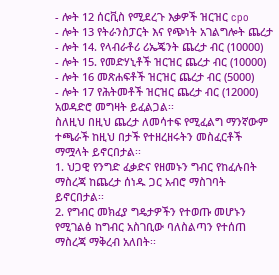- ሎት 12 ሰርቪስ የሚደረጉ እቃዎች ዝርዝር cpo
- ሎት 13 የትራንስፓርት እና የጭነት አገልግሎት ጨረታ
- ሎት 14. የላብራቶሪ ሪኤጄንት ጨረታ ብር (10000)
- ሎት 15. የመድሃኒቶች ዝርዝር ጨረታ ብር (10000)
- ሎት 16 መጽሐፍቶች ዝርዝር ጨረታ ብር (5000)
- ሎት 17 የሕትመቶች ዝርዝር ጨረታ ብር (12000) አወዳድሮ መግዛት ይፈልጋል፡፡
ስለዚህ በዚህ ጨረታ ለመሳተፍ የሚፈልግ ማንኛውም ተጫራች ከዚህ በታች የተዘረዘሩትን መስፈርቶች ማሟላት ይኖርበታል፡፡
1. ህጋዊ የንግድ ፈቃድና የዘመኑን ግብር የከፈሉበት ማስረጃ ከጨረታ ሰነዱ ጋር አብሮ ማስገባት ይኖርበታል፡፡
2. የግብር መክፈያ ግዴታዎችን የተወጡ መሆኑን የሚገልፅ ከግብር አስገቢው ባለስልጣን የተሰጠ ማስረጃ ማቅረብ አለበት፡፡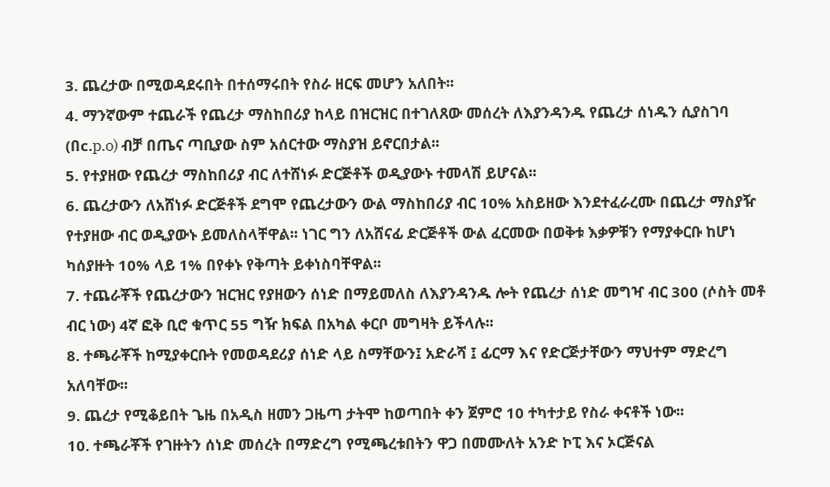3. ጨረታው በሚወዳደሩበት በተሰማሩበት የስራ ዘርፍ መሆን አለበት፡፡
4. ማንኛውም ተጨራች የጨረታ ማስከበሪያ ከላይ በዝርዝር በተገለጸው መሰረት ለእያንዳንዱ የጨረታ ሰነዱን ሲያስገባ (በc.p.o) ብቻ በጤና ጣቢያው ስም አሰርተው ማስያዝ ይኖርበታል፡፡
5. የተያዘው የጨረታ ማስከበሪያ ብር ለተሸነፉ ድርጅቶች ወዲያውኑ ተመላሽ ይሆናል፡፡
6. ጨረታውን ለአሸነፉ ድርጅቶች ደግሞ የጨረታውን ውል ማስከበሪያ ብር 10% አስይዘው እንደተፈራረሙ በጨረታ ማስያዥ የተያዘው ብር ወዲያውኑ ይመለስላቸዋል፡፡ ነገር ግን ለአሸናፊ ድርጅቶች ውል ፈርመው በወቅቱ እቃዎቹን የማያቀርቡ ከሆነ ካሰያዙት 10% ላይ 1% በየቀኑ የቅጣት ይቀነስባቸዋል፡፡
7. ተጨራቾች የጨረታውን ዝርዝር የያዘውን ሰነድ በማይመለስ ለእያንዳንዱ ሎት የጨረታ ሰነድ መግዣ ብር 300 (ሶስት መቶ ብር ነው) 4ኛ ፎቅ ቢሮ ቁጥር 55 ግዥ ክፍል በአካል ቀርቦ መግዛት ይችላሉ፡፡
8. ተጫራቾች ከሚያቀርቡት የመወዳደሪያ ሰነድ ላይ ስማቸውን፤ አድራሻ ፤ ፊርማ እና የድርጅታቸውን ማህተም ማድረግ አለባቸው፡፡
9. ጨረታ የሚቆይበት ጌዜ በአዲስ ዘመን ጋዜጣ ታትሞ ከወጣበት ቀን ጀምሮ 10 ተካተታይ የስራ ቀናቶች ነው፡፡
10. ተጫራቾች የገዙትን ሰነድ መሰረት በማድረግ የሚጫረቱበትን ዋጋ በመሙለት አንድ ኮፒ እና ኦርጅናል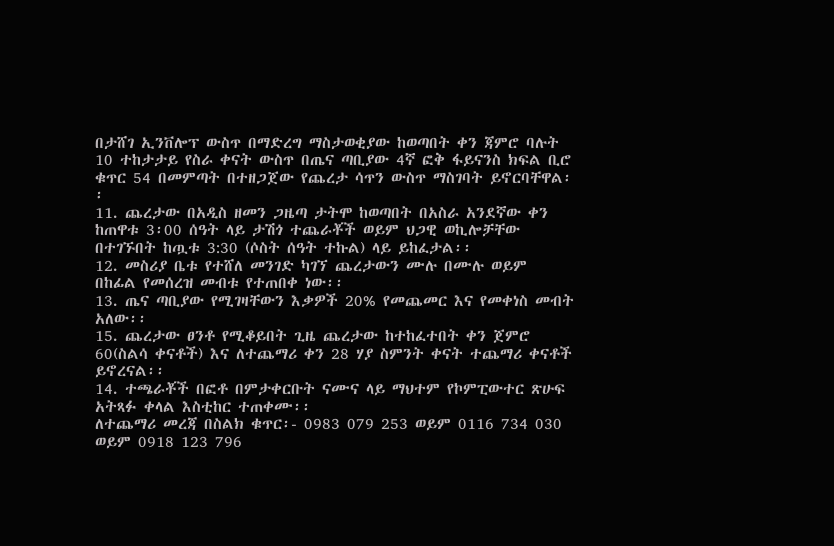በታሸገ ኢንቨሎፕ ውስጥ በማድረግ ማስታወቂያው ከወጣበት ቀን ጃምሮ ባሉት 10 ተከታታይ የስራ ቀናት ውስጥ በጤና ጣቢያው 4ኛ ፎቅ ፋይናንስ ክፍል ቢሮ ቁጥር 54 በመምጣት በተዘጋጀው የጨረታ ሳጥን ውስጥ ማስገባት ይኖርባቸዋል፡፡
11. ጨረታው በአዲስ ዘመን ጋዜጣ ታትሞ ከወጣበት በአስራ አንደኛው ቀን ከጠዋቱ 3፡00 ሰዓት ላይ ታሽጎ ተጨራቾች ወይም ህጋዊ ወኪሎቻቸው በተገኙበት ከጧቱ 3:30 (ሶስት ሰዓት ተኩል) ላይ ይከፈታል፡፡
12. መስሪያ ቤቱ የተሸለ መንገድ ካገኘ ጨረታውን ሙሉ በሙሉ ወይም በከፊል የመሰረዝ መብቱ የተጠበቀ ነው፡፡
13. ጤና ጣቢያው የሚገዛቸውን እቃዎች 20% የመጨመር እና የመቀነስ መብት አለው፡፡
15. ጨረታው ፀንቶ የሚቆይበት ጊዜ ጨረታው ከተከፈተበት ቀን ጀምሮ 60(ስልሳ ቀናቶች) እና ለተጨማሪ ቀን 28 ሃያ ስምንት ቀናት ተጨማሪ ቀናቶች ይኖረናል፡፡
14. ተጫራቾች በፎቶ በምታቀርቡት ናሙና ላይ ማህተም የኮምፒውተር ጽሁፍ አትጻፉ ቀላል እስቲከር ተጠቀሙ፡፡
ለተጨማሪ መረጃ በስልክ ቁጥር፡- 0983 079 253 ወይም 0116 734 030 ወይም 0918 123 796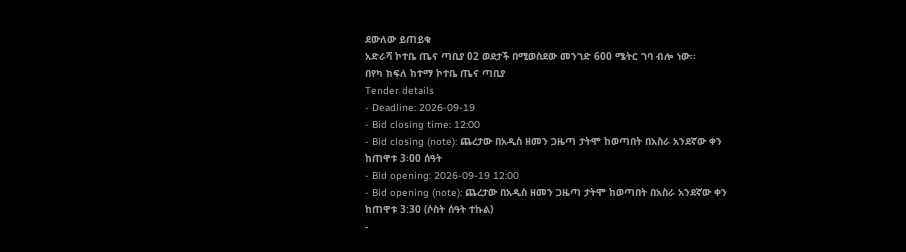ደውለው ይጠይቁ
አድራሻ ኮተቤ ጤና ጣቢያ 02 ወደታች በሚወስደው መንገድ 600 ሜትር ገባ ብሎ ነው፡፡
በየካ ክፍለ ከተማ ኮተቤ ጤና ጣቢያ
Tender details
- Deadline: 2026-09-19
- Bid closing time: 12:00
- Bid closing (note): ጨረታው በአዲስ ዘመን ጋዜጣ ታትሞ ከወጣበት በአስራ አንደኛው ቀን ከጠዋቱ 3፡00 ሰዓት
- Bid opening: 2026-09-19 12:00
- Bid opening (note): ጨረታው በአዲስ ዘመን ጋዜጣ ታትሞ ከወጣበት በአስራ አንደኛው ቀን ከጠዋቱ 3:30 (ሶስት ሰዓት ተኩል)
-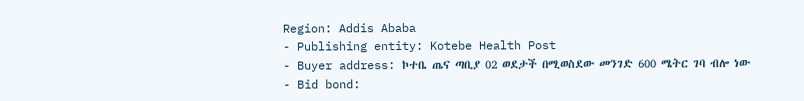Region: Addis Ababa
- Publishing entity: Kotebe Health Post
- Buyer address: ኮተቤ ጤና ጣቢያ 02 ወደታች በሚወስደው መንገድ 600 ሜትር ገባ ብሎ ነው
- Bid bond: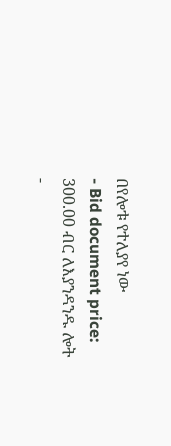በየሎቱ የተለያየ ነው
- Bid document price: 300.00 ብር ለእያንዳንዱ ሎት
-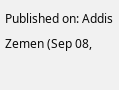Published on: Addis Zemen (Sep 08,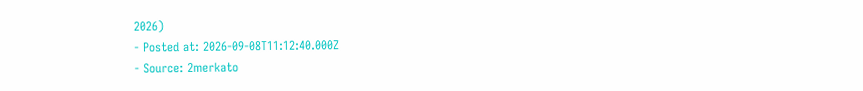2026)
- Posted at: 2026-09-08T11:12:40.000Z
- Source: 2merkato